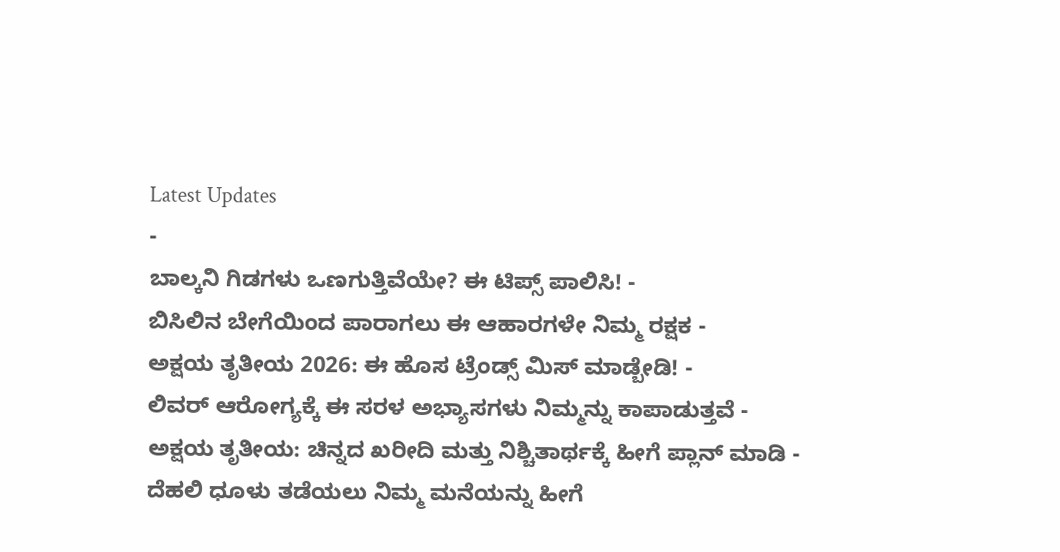Latest Updates
-
ಬಾಲ್ಕನಿ ಗಿಡಗಳು ಒಣಗುತ್ತಿವೆಯೇ? ಈ ಟಿಪ್ಸ್ ಪಾಲಿಸಿ! -
ಬಿಸಿಲಿನ ಬೇಗೆಯಿಂದ ಪಾರಾಗಲು ಈ ಆಹಾರಗಳೇ ನಿಮ್ಮ ರಕ್ಷಕ -
ಅಕ್ಷಯ ತೃತೀಯ 2026: ಈ ಹೊಸ ಟ್ರೆಂಡ್ಸ್ ಮಿಸ್ ಮಾಡ್ಬೇಡಿ! -
ಲಿವರ್ ಆರೋಗ್ಯಕ್ಕೆ ಈ ಸರಳ ಅಭ್ಯಾಸಗಳು ನಿಮ್ಮನ್ನು ಕಾಪಾಡುತ್ತವೆ -
ಅಕ್ಷಯ ತೃತೀಯ: ಚಿನ್ನದ ಖರೀದಿ ಮತ್ತು ನಿಶ್ಚಿತಾರ್ಥಕ್ಕೆ ಹೀಗೆ ಪ್ಲಾನ್ ಮಾಡಿ -
ದೆಹಲಿ ಧೂಳು ತಡೆಯಲು ನಿಮ್ಮ ಮನೆಯನ್ನು ಹೀಗೆ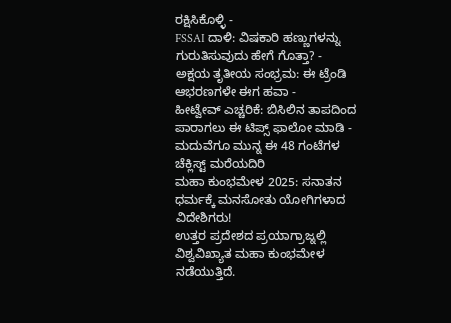ರಕ್ಷಿಸಿಕೊಳ್ಳಿ -
FSSAI ದಾಳಿ: ವಿಷಕಾರಿ ಹಣ್ಣುಗಳನ್ನು ಗುರುತಿಸುವುದು ಹೇಗೆ ಗೊತ್ತಾ? -
ಅಕ್ಷಯ ತೃತೀಯ ಸಂಭ್ರಮ: ಈ ಟ್ರೆಂಡಿ ಆಭರಣಗಳೇ ಈಗ ಹವಾ -
ಹೀಟ್ವೇವ್ ಎಚ್ಚರಿಕೆ: ಬಿಸಿಲಿನ ತಾಪದಿಂದ ಪಾರಾಗಲು ಈ ಟಿಪ್ಸ್ ಫಾಲೋ ಮಾಡಿ -
ಮದುವೆಗೂ ಮುನ್ನ ಈ 48 ಗಂಟೆಗಳ ಚೆಕ್ಲಿಸ್ಟ್ ಮರೆಯದಿರಿ
ಮಹಾ ಕುಂಭಮೇಳ 2025: ಸನಾತನ ಧರ್ಮಕ್ಕೆ ಮನಸೋತು ಯೋಗಿಗಳಾದ ವಿದೇಶಿಗರು!
ಉತ್ತರ ಪ್ರದೇಶದ ಪ್ರಯಾಗ್ರಾಜ್ನಲ್ಲಿ ವಿಶ್ವವಿಖ್ಯಾತ ಮಹಾ ಕುಂಭಮೇಳ ನಡೆಯುತ್ತಿದೆ.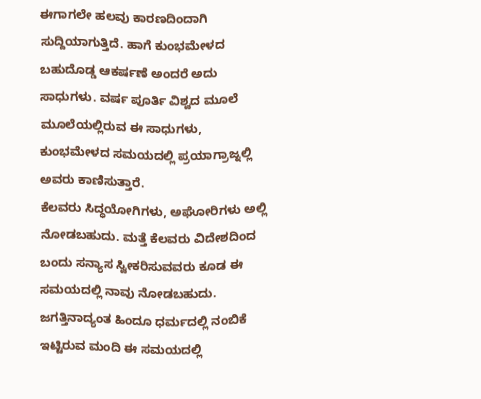ಈಗಾಗಲೇ ಹಲವು ಕಾರಣದಿಂದಾಗಿ ಸುದ್ದಿಯಾಗುತ್ತಿದೆ. ಹಾಗೆ ಕುಂಭಮೇಳದ ಬಹುದೊಡ್ಡ ಆಕರ್ಷಣೆ ಅಂದರೆ ಅದು ಸಾಧುಗಳು. ವರ್ಷ ಪೂರ್ತಿ ವಿಶ್ವದ ಮೂಲೆ ಮೂಲೆಯಲ್ಲಿರುವ ಈ ಸಾಧುಗಳು, ಕುಂಭಮೇಳದ ಸಮಯದಲ್ಲಿ ಪ್ರಯಾಗ್ರಾಜ್ನಲ್ಲಿ ಅವರು ಕಾಣಿಸುತ್ತಾರೆ.
ಕೆಲವರು ಸಿದ್ಧಯೋಗಿಗಳು, ಅಘೋರಿಗಳು ಅಲ್ಲಿ ನೋಡಬಹುದು. ಮತ್ತೆ ಕೆಲವರು ವಿದೇಶದಿಂದ ಬಂದು ಸನ್ಯಾಸ ಸ್ವೀಕರಿಸುವವರು ಕೂಡ ಈ ಸಮಯದಲ್ಲಿ ನಾವು ನೋಡಬಹುದು. ಜಗತ್ತಿನಾದ್ಯಂತ ಹಿಂದೂ ಧರ್ಮದಲ್ಲಿ ನಂಬಿಕೆ ಇಟ್ಟಿರುವ ಮಂದಿ ಈ ಸಮಯದಲ್ಲಿ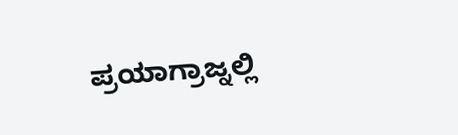ಪ್ರಯಾಗ್ರಾಜ್ನಲ್ಲಿ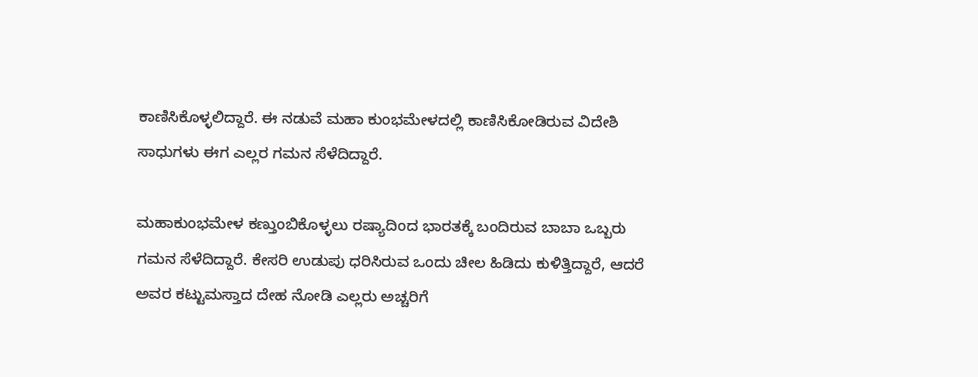ಕಾಣಿಸಿಕೊಳ್ಳಲಿದ್ದಾರೆ. ಈ ನಡುವೆ ಮಹಾ ಕುಂಭಮೇಳದಲ್ಲಿ ಕಾಣಿಸಿಕೋಡಿರುವ ವಿದೇಶಿ ಸಾಧುಗಳು ಈಗ ಎಲ್ಲರ ಗಮನ ಸೆಳೆದಿದ್ದಾರೆ.

ಮಹಾಕುಂಭಮೇಳ ಕಣ್ತುಂಬಿಕೊಳ್ಳಲು ರಷ್ಯಾದಿಂದ ಭಾರತಕ್ಕೆ ಬಂದಿರುವ ಬಾಬಾ ಒಬ್ಬರು ಗಮನ ಸೆಳೆದಿದ್ದಾರೆ. ಕೇಸರಿ ಉಡುಪು ಧರಿಸಿರುವ ಒಂದು ಚೀಲ ಹಿಡಿದು ಕುಳಿತ್ತಿದ್ದಾರೆ, ಆದರೆ ಅವರ ಕಟ್ಟುಮಸ್ತಾದ ದೇಹ ನೋಡಿ ಎಲ್ಲರು ಅಚ್ಚರಿಗೆ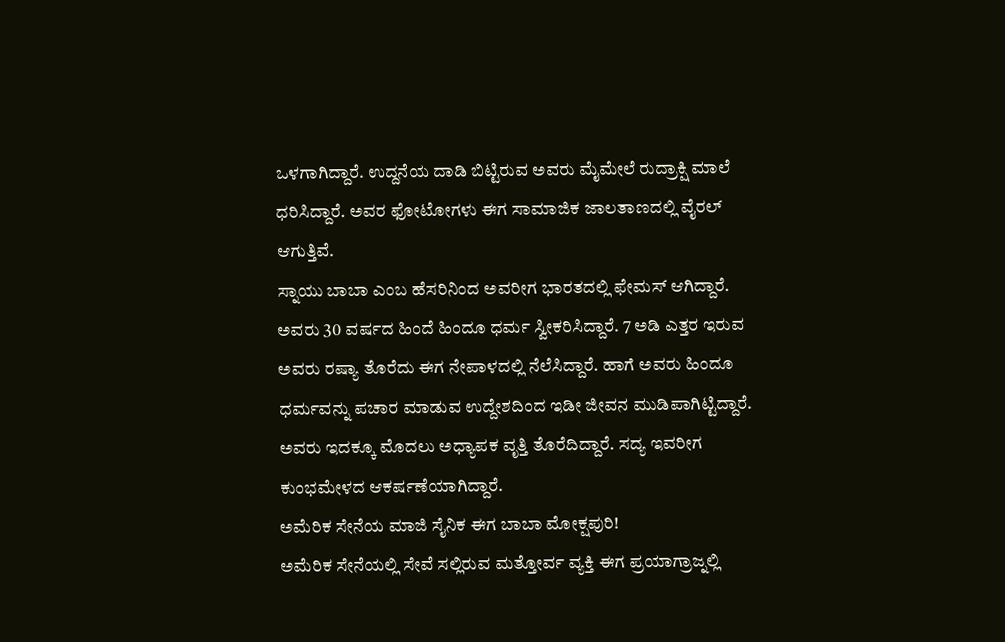ಒಳಗಾಗಿದ್ದಾರೆ. ಉದ್ದನೆಯ ದಾಡಿ ಬಿಟ್ಟಿರುವ ಅವರು ಮೈಮೇಲೆ ರುದ್ರಾಕ್ಷಿ ಮಾಲೆ ಧರಿಸಿದ್ದಾರೆ. ಅವರ ಫೋಟೋಗಳು ಈಗ ಸಾಮಾಜಿಕ ಜಾಲತಾಣದಲ್ಲಿ ವೈರಲ್ ಆಗುತ್ತಿವೆ.
ಸ್ನಾಯು ಬಾಬಾ ಎಂಬ ಹೆಸರಿನಿಂದ ಅವರೀಗ ಭಾರತದಲ್ಲಿ ಫೇಮಸ್ ಆಗಿದ್ದಾರೆ. ಅವರು 30 ವರ್ಷದ ಹಿಂದೆ ಹಿಂದೂ ಧರ್ಮ ಸ್ವೀಕರಿಸಿದ್ದಾರೆ. 7 ಅಡಿ ಎತ್ತರ ಇರುವ ಅವರು ರಷ್ಯಾ ತೊರೆದು ಈಗ ನೇಪಾಳದಲ್ಲಿ ನೆಲೆಸಿದ್ದಾರೆ. ಹಾಗೆ ಅವರು ಹಿಂದೂ ಧರ್ಮವನ್ನು ಪಚಾರ ಮಾಡುವ ಉದ್ದೇಶದಿಂದ ಇಡೀ ಜೀವನ ಮುಡಿಪಾಗಿಟ್ಟಿದ್ದಾರೆ. ಅವರು ಇದಕ್ಕೂ ಮೊದಲು ಅಧ್ಯಾಪಕ ವೃತ್ತಿ ತೊರೆದಿದ್ದಾರೆ. ಸದ್ಯ ಇವರೀಗ ಕುಂಭಮೇಳದ ಆಕರ್ಷಣೆಯಾಗಿದ್ದಾರೆ.
ಅಮೆರಿಕ ಸೇನೆಯ ಮಾಜಿ ಸೈನಿಕ ಈಗ ಬಾಬಾ ಮೋಕ್ಷಪುರಿ!
ಅಮೆರಿಕ ಸೇನೆಯಲ್ಲಿ ಸೇವೆ ಸಲ್ಲಿರುವ ಮತ್ತೋರ್ವ ವ್ಯಕ್ತಿ ಈಗ ಪ್ರಯಾಗ್ರಾಜ್ನಲ್ಲಿ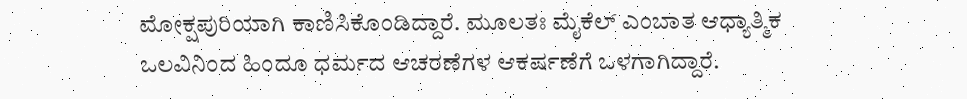ಮೋಕ್ಷಪುರಿಯಾಗಿ ಕಾಣಿಸಿಕೊಂಡಿದ್ದಾರೆ. ಮೂಲತಃ ಮೈಕೆಲ್ ಎಂಬಾತ ಆಧ್ಯಾತ್ಮಿಕ ಒಲವಿನಿಂದ ಹಿಂದೂ ಧರ್ಮದ ಆಚರಣೆಗಳ ಆಕರ್ಷಣೆಗೆ ಒಳಗಾಗಿದ್ದಾರೆ.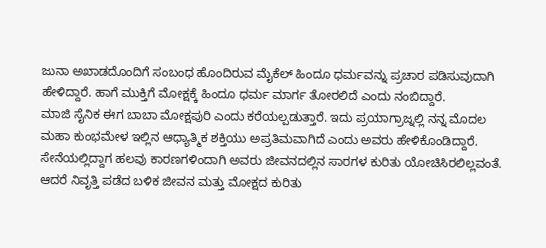ಜುನಾ ಅಖಾಡದೊಂದಿಗೆ ಸಂಬಂಧ ಹೊಂದಿರುವ ಮೈಕೆಲ್ ಹಿಂದೂ ಧರ್ಮವನ್ನು ಪ್ರಚಾರ ಪಡಿಸುವುದಾಗಿ ಹೇಳಿದ್ದಾರೆ. ಹಾಗೆ ಮುಕ್ತಿಗೆ ಮೋಕ್ಷಕ್ಕೆ ಹಿಂದೂ ಧರ್ಮ ಮಾರ್ಗ ತೋರಲಿದೆ ಎಂದು ನಂಬಿದ್ದಾರೆ.
ಮಾಜಿ ಸೈನಿಕ ಈಗ ಬಾಬಾ ಮೋಕ್ಷಪುರಿ ಎಂದು ಕರೆಯಲ್ಪಡುತ್ತಾರೆ. ಇದು ಪ್ರಯಾಗ್ರಾಜ್ನಲ್ಲಿ ನನ್ನ ಮೊದಲ ಮಹಾ ಕುಂಭಮೇಳ ಇಲ್ಲಿನ ಆಧ್ಯಾತ್ಮಿಕ ಶಕ್ತಿಯು ಅಪ್ರತಿಮವಾಗಿದೆ ಎಂದು ಅವರು ಹೇಳಿಕೊಂಡಿದ್ದಾರೆ. ಸೇನೆಯಲ್ಲಿದ್ದಾಗ ಹಲವು ಕಾರಣಗಳಿಂದಾಗಿ ಅವರು ಜೀವನದಲ್ಲಿನ ಸಾರಗಳ ಕುರಿತು ಯೋಚಿಸಿರಲಿಲ್ಲವಂತೆ. ಆದರೆ ನಿವೃತ್ತಿ ಪಡೆದ ಬಳಿಕ ಜೀವನ ಮತ್ತು ಮೋಕ್ಷದ ಕುರಿತು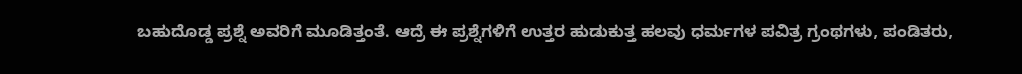ಬಹುದೊಡ್ಡ ಪ್ರಶ್ನೆ ಅವರಿಗೆ ಮೂಡಿತ್ತಂತೆ. ಆದ್ರೆ ಈ ಪ್ರಶ್ನೆಗಳಿಗೆ ಉತ್ತರ ಹುಡುಕುತ್ತ ಹಲವು ಧರ್ಮಗಳ ಪವಿತ್ರ ಗ್ರಂಥಗಳು, ಪಂಡಿತರು,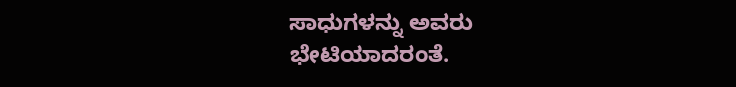ಸಾಧುಗಳನ್ನು ಅವರು ಭೇಟಿಯಾದರಂತೆ.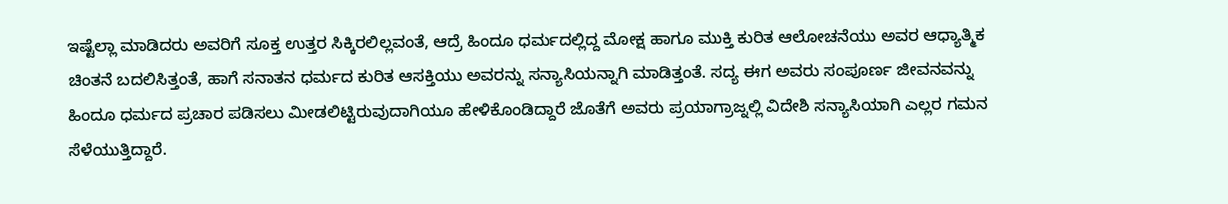ಇಷ್ಟೆಲ್ಲಾ ಮಾಡಿದರು ಅವರಿಗೆ ಸೂಕ್ತ ಉತ್ತರ ಸಿಕ್ಕಿರಲಿಲ್ಲವಂತೆ, ಆದ್ರೆ ಹಿಂದೂ ಧರ್ಮದಲ್ಲಿದ್ದ ಮೋಕ್ಷ ಹಾಗೂ ಮುಕ್ತಿ ಕುರಿತ ಆಲೋಚನೆಯು ಅವರ ಆಧ್ಯಾತ್ಮಿಕ ಚಿಂತನೆ ಬದಲಿಸಿತ್ತಂತೆ, ಹಾಗೆ ಸನಾತನ ಧರ್ಮದ ಕುರಿತ ಆಸಕ್ತಿಯು ಅವರನ್ನು ಸನ್ಯಾಸಿಯನ್ನಾಗಿ ಮಾಡಿತ್ತಂತೆ. ಸದ್ಯ ಈಗ ಅವರು ಸಂಪೂರ್ಣ ಜೀವನವನ್ನು ಹಿಂದೂ ಧರ್ಮದ ಪ್ರಚಾರ ಪಡಿಸಲು ಮೀಡಲಿಟ್ಟಿರುವುದಾಗಿಯೂ ಹೇಳಿಕೊಂಡಿದ್ದಾರೆ ಜೊತೆಗೆ ಅವರು ಪ್ರಯಾಗ್ರಾಜ್ನಲ್ಲಿ ವಿದೇಶಿ ಸನ್ಯಾಸಿಯಾಗಿ ಎಲ್ಲರ ಗಮನ ಸೆಳೆಯುತ್ತಿದ್ದಾರೆ.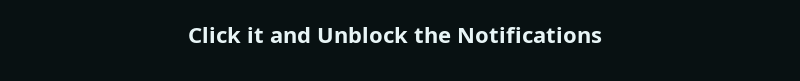Click it and Unblock the Notifications